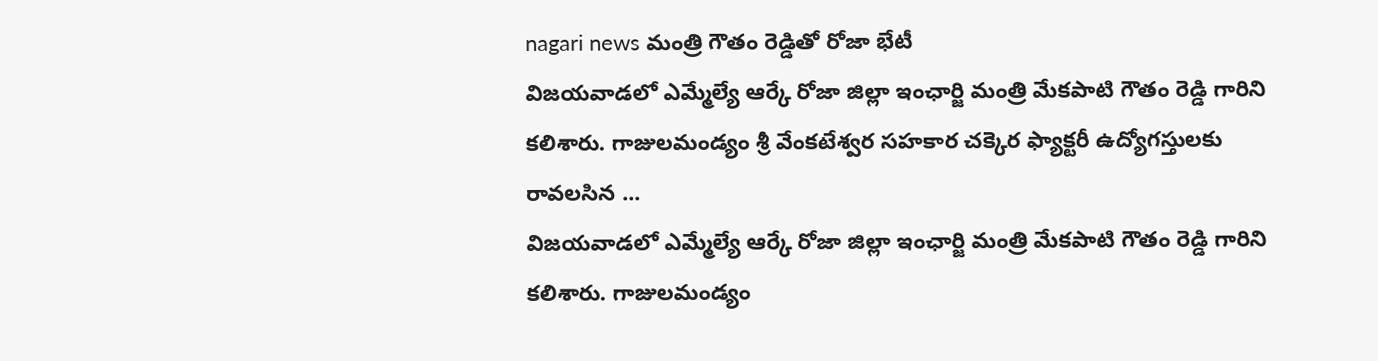nagari news మంత్రి గౌతం రెడ్డితో రోజా భేటీ
విజయవాడలో ఎమ్మేల్యే ఆర్కే రోజా జిల్లా ఇంఛార్జి మంత్రి మేకపాటి గౌతం రెడ్డి గారిని కలిశారు. గాజులమండ్యం శ్రీ వేంకటేశ్వర సహకార చక్కెర ఫ్యాక్టరీ ఉద్యోగస్తులకు రావలసిన ...
విజయవాడలో ఎమ్మేల్యే ఆర్కే రోజా జిల్లా ఇంఛార్జి మంత్రి మేకపాటి గౌతం రెడ్డి గారిని కలిశారు. గాజులమండ్యం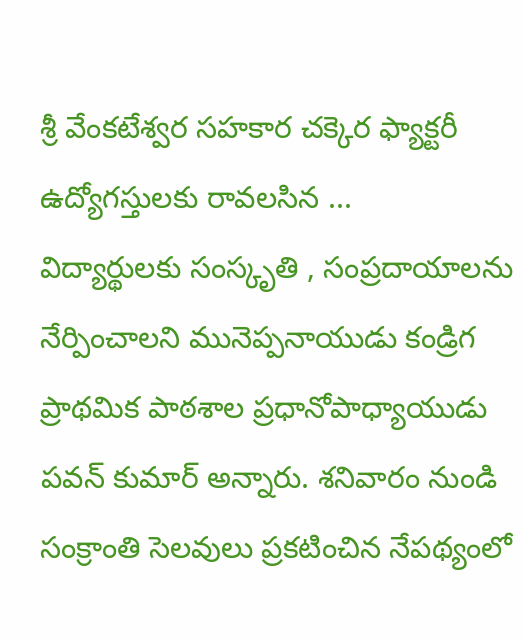శ్రీ వేంకటేశ్వర సహకార చక్కెర ఫ్యాక్టరీ ఉద్యోగస్తులకు రావలసిన ...
విద్యార్థులకు సంస్కృతి , సంప్రదాయాలను నేర్పించాలని మునెప్పనాయుడు కండ్రిగ ప్రాథమిక పాఠశాల ప్రధానోపాధ్యాయుడు పవన్ కుమార్ అన్నారు. శనివారం నుండి సంక్రాంతి సెలవులు ప్రకటించిన నేపథ్యంలో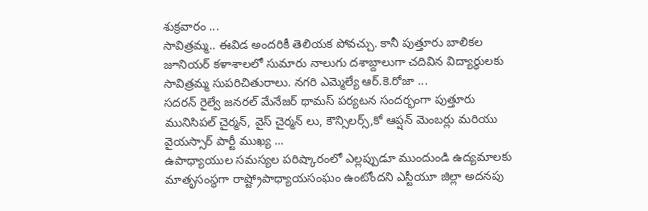శుక్రవారం ...
సావిత్రమ్మ.. ఈవిడ అందరికీ తెలియక పోవచ్చు. కానీ పుత్తూరు బాలికల జూనియర్ కళాశాలలో సుమారు నాలుగు దశాబ్దాలుగా చదివిన విద్యార్థులకు సావిత్రమ్మ సుపరిచితురాలు. నగరి ఎమ్మెల్యే ఆర్.కె.రోజా ...
సదరన్ రైల్వే జనరల్ మేనేజర్ థామస్ పర్యటన సందర్భంగా పుత్తూరు మునిసిపల్ చైర్మన్, వైస్ చైర్మన్ లు, కౌన్సిలర్స్,కో ఆప్షన్ మెంబర్లు మరియు వైయస్సార్ పార్టీ ముఖ్య ...
ఉపాధ్యాయుల సమస్యల పరిష్కారంలో ఎల్లప్పుడూ ముందుండి ఉద్యమాలకు మాతృసంస్థగా రాష్ట్రోపాధ్యాయసంఘం ఉంటోందని ఎస్టీయూ జిల్లా అదనపు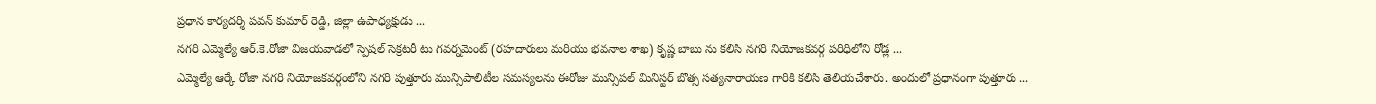ప్రధాన కార్యదర్శి పవన్ కుమార్ రెడ్డి, జిల్లా ఉపాధ్యక్షుడు ...
నగరి ఎమ్మెల్యే ఆర్.కె.రోజా విజయవాడలో స్పెషల్ సెక్రటరీ టు గవర్నమెంట్ (రహదారులు మరియు భవనాల శాఖ) కృష్ణ బాబు ను కలిసి నగరి నియోజకవర్గ పరిధిలోని రోడ్ల ...
ఎమ్మెల్యే ఆర్కే రోజా నగరి నియోజకవర్గంలోని నగరి పుత్తూరు మున్సిపాలిటీల సమస్యలను ఈరోజు మున్సిపల్ మినిస్టర్ బొత్స సత్యనారాయణ గారికి కలిసి తెలియచేశారు. అందులో ప్రధానంగా పుత్తూరు ...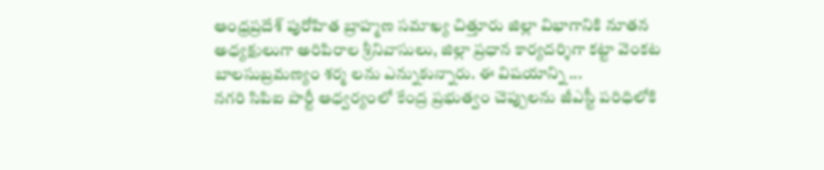ఆంధ్రప్రదేశ్ పురోహిత బ్రాహ్మణ సమాఖ్య చిత్తూరు జిల్లా విభాగానికి నూతన అధ్యక్షులుగా అరిపిరాల శ్రీనివాసులు, జిల్లా ప్రధాన కార్యదర్శిగా కట్టా వెంకట బాలసుబ్రమణ్యం శర్మ లను ఎన్నుకున్నారు. ఈ విషయాన్ని ...
నగరి సిపిఐ పార్టీ ఆధ్వర్యంలో కేంద్ర ప్రభుత్వం చెప్పులను జీఎస్టీ పరిధిలోకి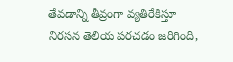తేవడాన్ని తీవ్రంగా వ్యతిరేకిస్తూ నిరసన తెలియ పరచడం జరిగింది,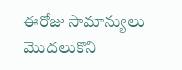ఈరోజు సామాన్యులు మొదలుకొని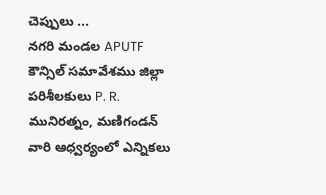చెప్పులు ...
నగరి మండల APUTF కౌన్సిల్ సమావేశము జిల్లా పరిశీలకులు P. R. మునిరత్నం, మణిగండన్ వారి ఆధ్వర్యంలో ఎన్నికలు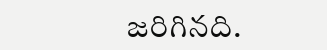జరిగినది.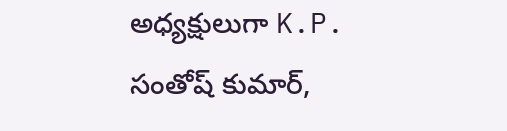అధ్యక్షులుగా K.P. సంతోష్ కుమార్,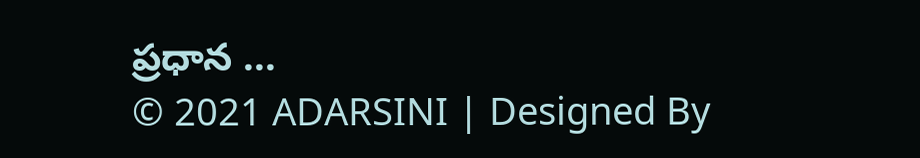ప్రధాన ...
© 2021 ADARSINI | Designed By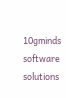10gminds software solutions